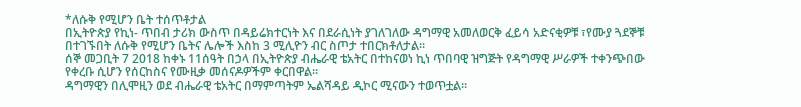*ለሱቅ የሚሆን ቤት ተሰጥቶታል
በኢትዮጵያ የኪነ- ጥበብ ታሪክ ውስጥ በዳይሬክተርነት እና በደራሲነት ያገለገለው ዳግማዊ አመለወርቅ ፈይሳ አድናቂዎቹ ፣የሙያ ጓደኞቹ በተገኙበት ለሱቅ የሚሆን ቤትና ሌሎች እስከ 3 ሚሊዮን ብር ስጦታ ተበርክቶለታል።
ሰኞ መጋቢት 7 2018 ከቀኑ 11ሰዓት በኃላ በኢትዮጵያ ብሔራዊ ቴአትር በተከናወነ ኪነ ጥበባዊ ዝግጅት የዳግማዊ ሥራዎች ተቀንጭበው የቀረቡ ሲሆን የሰርከስና የሙዚቃ መሰናዶዎችም ቀርበዋል።
ዳግማዊን በሊሞዚን ወደ ብሔራዊ ቴአትር በማምጣትም ኤልሻዳይ ዲኮር ሚናውን ተወጥቷል።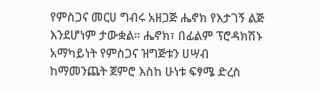የምስጋና መርሀ ግብሩ አዘጋጅ ሔኖክ የእታገኝ ልጅ እንደሆነም ታውቋል። ሔኖክ፣ በፊልም ፕሮዳክሽኑ አማካይነት የምስጋና ዝግጅቱን ሀሣብ ከማመንጨት ጀምሮ እስከ ሁነቱ ፍፃሜ ድረስ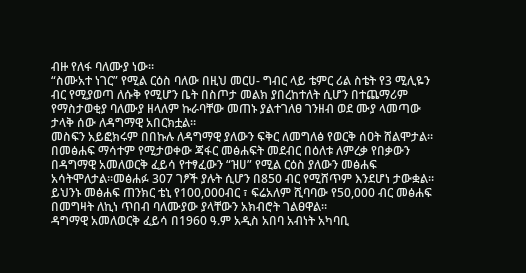ብዙ የለፋ ባለሙያ ነው።
“ስሙአተ ነገር” የሚል ርዕስ ባለው በዚህ መርሀ- ግብር ላይ ቴምር ሪል ስቴት የ3 ሚሊዬን ብር የሚያወጣ ለሱቅ የሚሆን ቤት በስጦታ መልክ ያበረከተለት ሲሆን በተጨማሪም የማስታወቂያ ባለሙያ ዘላለም ኩራባቸው መጠኑ ያልተገለፀ ገንዘብ ወደ ሙያ ላመጣው ታላቅ ሰው ለዳግማዊ አበርክቷል።
መስፍን አይፎክሩም በበኩሉ ለዳግማዊ ያለውን ፍቅር ለመግለፅ የወርቅ ሰዐት ሸልሞታል።
በመፅሐፍ ማሳተም የሚታወቀው ጃፋር መፅሐፍት መደብር በዕለቱ ለምረቃ የበቃውን በዳግማዊ አመለወርቅ ፈይሳ የተፃፈውን “ዝሀ” የሚል ርዕስ ያለውን መፅሐፍ አሳትሞለታል።መፅሐፉ 307 ገፆች ያሉት ሲሆን በ850 ብር የሚሸጥም እንደሆነ ታውቋል።
ይህንኑ መፅሐፍ ጠንክር ቴኒ የ100,000ብር ፣ ፍሬአለም ሺባባው የ50,000 ብር መፅሐፍ በመግዛት ለኪነ ጥበብ ባለሙያው ያላቸውን አክብሮት ገልፀዋል።
ዳግማዊ አመለወርቅ ፈይሳ በ1960 ዓ.ም አዲስ አበባ አብነት አካባቢ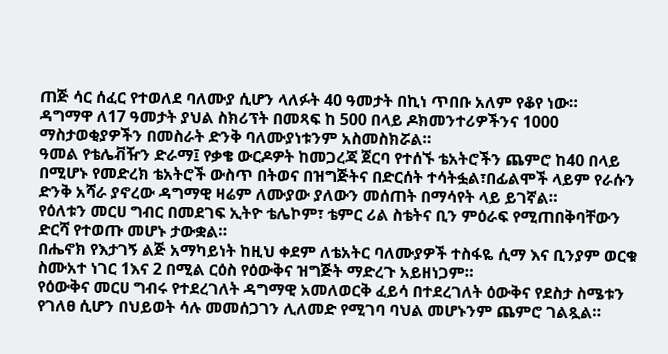ጠጅ ሳር ሰፈር የተወለደ ባለሙያ ሲሆን ላለፉት 40 ዓመታት በኪነ ጥበቡ አለም የቆየ ነው።
ዳግማዋ ለ17 ዓመታት ያህል ስክሪፕት በመጻፍ ከ 500 በላይ ዶክመንተሪዎችንና 1000 ማስታወቂያዎችን በመስራት ድንቅ ባለሙያነቱንም አስመስክሯል።
ዓመል የቴሌቭዥን ድራማ፤ የቃቄ ውርዶዎት ከመጋረጃ ጀርባ የተሰኙ ቴአትሮችን ጨምሮ ከ40 በላይ በሚሆኑ የመድረክ ቴአትሮች ውስጥ በትወና በዝግጅትና በድርሰት ተሳትፏል፣በፊልሞች ላይም የራሱን ድንቅ አሻራ ያኖረው ዳግማዊ ዛሬም ለሙያው ያለውን መሰጠት በማሳየት ላይ ይገኛል።
የዕለቱን መርሀ ግብር በመደገፍ ኢትዮ ቴሌኮም፣ ቴምር ሪል ስቴትና ቢን ምዕራፍ የሚጠበቅባቸውን ድርሻ የተወጡ መሆኑ ታውቋል።
በሔኖክ የእታገኝ ልጅ አማካይነት ከዚህ ቀደም ለቴአትር ባለሙያዎች ተስፋዬ ሲማ እና ቢንያም ወርቁ ስሙአተ ነገር 1እና 2 በሚል ርዕስ የዕውቅና ዝግጅት ማድረጉ አይዘነጋም።
የዕውቅና መርሀ ግብሩ የተደረገለት ዳግማዊ አመለወርቅ ፈይሳ በተደረገለት ዕውቅና የደስታ ስሜቱን የገለፀ ሲሆን በህይወት ሳሉ መመሰጋገን ሊለመድ የሚገባ ባህል መሆኑንም ጨምሮ ገልጿል።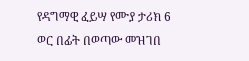የዳግማዊ ፈይሣ የሙያ ታሪክ 6 ወር በፊት በወጣው መዝገበ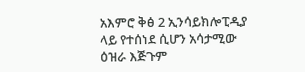አእምሮ ቅፅ 2 ኢንሳይክሎፒዲያ ላይ የተሰነደ ሲሆን አሳታሚው ዕዝራ እጅጉም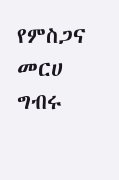የምስጋና መርሀ ግብሩ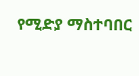የሚድያ ማስተባበር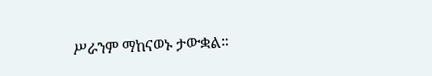ሥራንም ማከናወኑ ታውቋል።